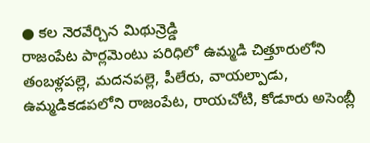● కల నెరవేర్చిన మిథున్రెడ్డి
రాజంపేట పార్లమెంటు పరిధిలో ఉమ్మడి చిత్తూరులోని తంబళ్లపల్లె, మదనపల్లె, పీలేరు, వాయల్పాడు, ఉమ్మడికడపలోని రాజంపేట, రాయచోటి, కోడూరు అసెంబ్లీ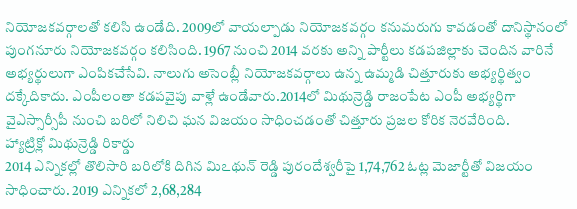నియోజకవర్గాలతో కలిసి ఉండేది. 2009లో వాయల్పాడు నియోజకవర్గం కనుమరుగు కావడంతో దానిస్థానంలో పుంగనూరు నియోజకవర్గం కలిసింది. 1967 నుంచి 2014 వరకు అన్ని పార్టీలు కడపజిల్లాకు చెందిన వారినే అభ్యర్థులుగా ఎంపికచేసేవి. నాలుగు అసెంబ్లీ నియోజకవర్గాలు ఉన్న ఉమ్మడి చిత్తూరుకు అభ్యర్థిత్వం దక్కేదికాదు. ఎంపీలంతా కడపవైపు వాళ్లే ఉండేవారు.2014లో మిథున్రెడ్డి రాజంపేట ఎంపీ అభ్యర్థిగా వైఎస్సార్సీపీ నుంచి బరిలో నిలిచి ఘన విజయం సాధించడంతో చిత్తూరు ప్రజల కోరిక నెరవేరింది.
హ్యాట్రిక్లో మిథున్రెడ్డి రికార్డు
2014 ఎన్నికల్లో తొలిసారి బరిలోకి దిగిన మిఽథున్ రెడ్డి పురందేశ్వరీపై 1,74,762 ఓట్ల మెజార్టీతో విజయం సాధించారు. 2019 ఎన్నికలో 2,68,284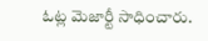ఓట్ల మెజార్టీ సాధించారు.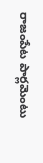రాజంపేట పార్లమెంటు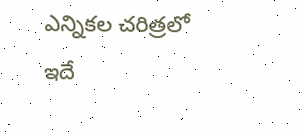ఎన్నికల చరిత్రలో ఇదే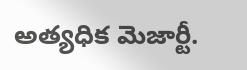అత్యధిక మెజార్టీ.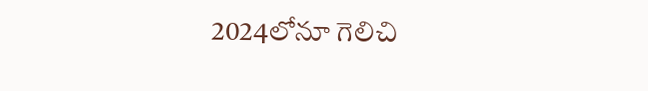2024లోనూ గెలిచి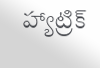హ్యాట్రిక్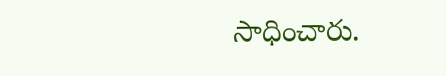సాధించారు.